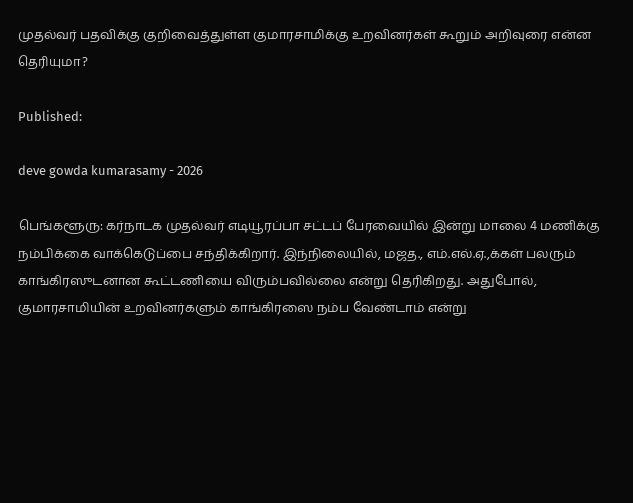முதல்வர் பதவிக்கு குறிவைத்துள்ள குமாரசாமிக்கு உறவினர்கள் கூறும் அறிவுரை என்ன தெரியுமா?

Published:

deve gowda kumarasamy - 2026

பெங்களூரு: கர்நாடக முதல்வர் எடியூரப்பா சட்டப் பேரவையில் இன்று மாலை 4 மணிக்கு நம்பிக்கை வாக்கெடுப்பை சந்திக்கிறார். இந்நிலையில், மஜத., எம்.எல்.ஏ.,க்கள் பலரும் காங்கிரஸுடனான கூட்டணியை விரும்பவில்லை என்று தெரிகிறது. அதுபோல், குமாரசாமியின் உறவினர்களும் காங்கிரஸை நம்ப வேண்டாம் என்று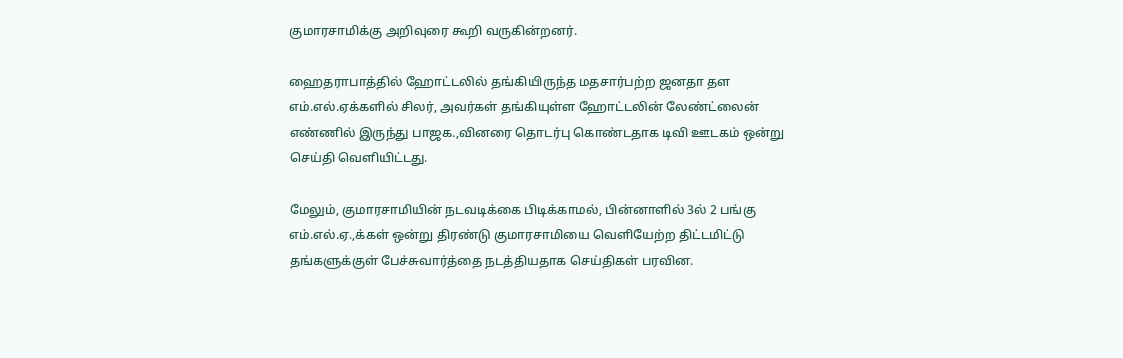குமாரசாமிக்கு அறிவுரை கூறி வருகின்றனர்.

ஹைதராபாத்தில் ஹோட்டலில் தங்கியிருந்த மதசார்பற்ற ஜனதா தள எம்.எல்.ஏக்களில் சிலர், அவர்கள் தங்கியுள்ள ஹோட்டலின் லேண்ட்லைன் எண்ணில் இருந்து பாஜக.,வினரை தொடர்பு கொண்டதாக டிவி ஊடகம் ஒன்று செய்தி வெளியிட்டது.

மேலும், குமாரசாமியின் நடவடிக்கை பிடிக்காமல், பின்னாளில் 3ல் 2 பங்கு எம்.எல்.ஏ.,க்கள் ஒன்று திரண்டு குமாரசாமியை வெளியேற்ற திட்டமிட்டு தங்களுக்குள் பேச்சுவார்த்தை நடத்தியதாக செய்திகள் பரவின.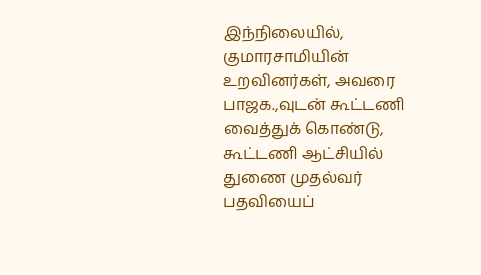இந்நிலையில், குமாரசாமியின் உறவினர்கள், அவரை பாஜக.,வுடன் கூட்டணி வைத்துக் கொண்டு, கூட்டணி ஆட்சியில் துணை முதல்வர் பதவியைப்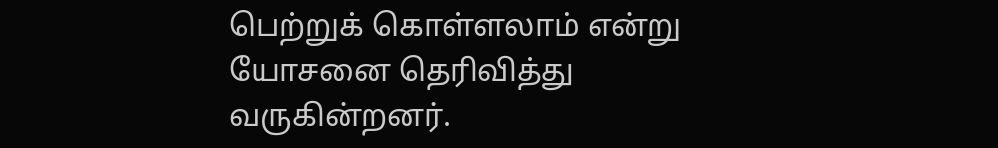பெற்றுக் கொள்ளலாம் என்று யோசனை தெரிவித்து வருகின்றனர்.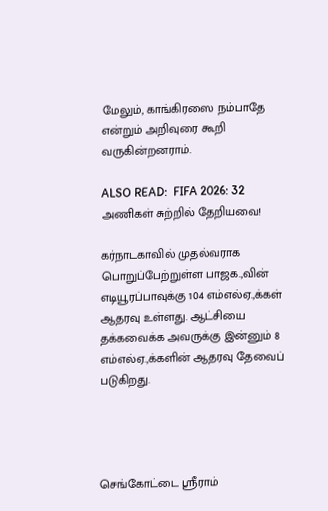மேலும், காங்கிரஸை நம்பாதே என்றும் அறிவுரை கூறி வருகின்றனராம்.

ALSO READ:  FIFA 2026: 32 அணிகள் சுற்றில் தேறியவை!

கர்நாடகாவில் முதல்வராக பொறுப்பேற்றுள்ள பாஜக.,வின் எடியூரப்பாவுக்கு 104 எம்எல்ஏ.,க்கள் ஆதரவு உள்ளது. ஆட்சியை தக்கவைக்க அவருக்கு இன்னும் 8 எம்எல்ஏ.,க்களின் ஆதரவு தேவைப் படுகிறது.




செங்கோட்டை ஸ்ரீராம்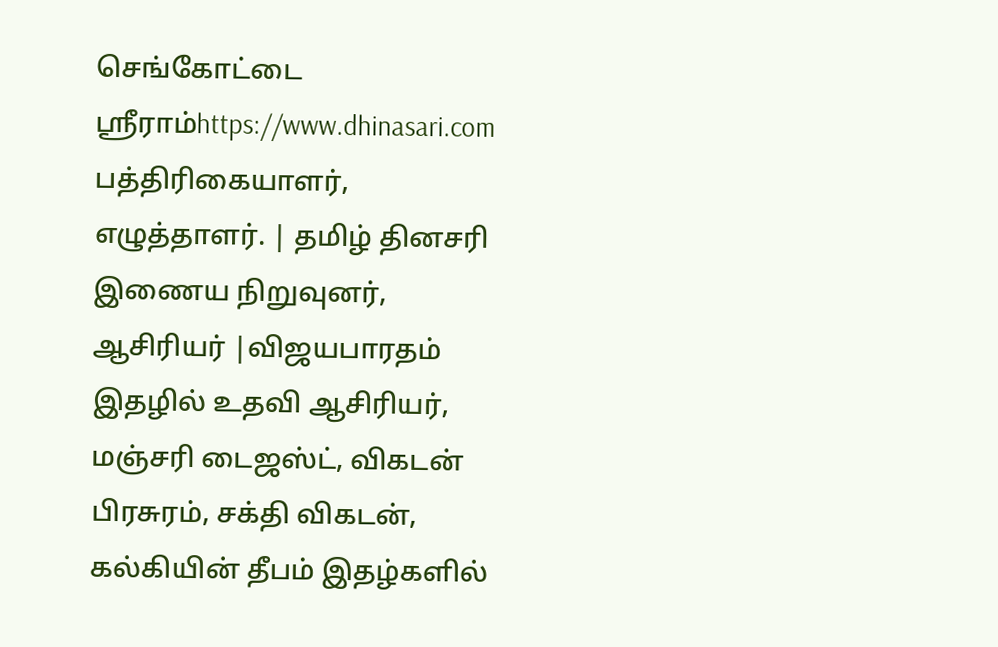செங்கோட்டை ஸ்ரீராம்https://www.dhinasari.com
பத்திரிகையாளர், எழுத்தாளர். | தமிழ் தினசரி இணைய நிறுவுனர், ஆசிரியர் |விஜயபாரதம் இதழில் உதவி ஆசிரியர், மஞ்சரி டைஜஸ்ட், விகடன் பிரசுரம், சக்தி விகடன், கல்கியின் தீபம் இதழ்களில்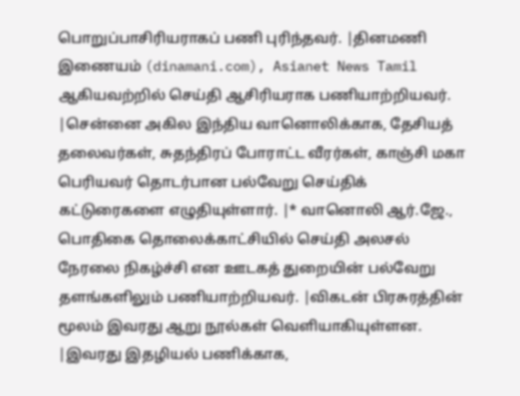பொறுப்பாசிரியராகப் பணி புரிந்தவர். |தினமணி இணையம் (dinamani.com), Asianet News Tamil ஆகியவற்றில் செய்தி ஆசிரியராக பணியாற்றியவர். |சென்னை அகில இந்திய வானொலிக்காக, தேசியத் தலைவர்கள், சுதந்திரப் போராட்ட வீரர்கள், காஞ்சி மகா பெரியவர் தொடர்பான பல்வேறு செய்திக் கட்டுரைகளை எழுதியுள்ளார். |* வானொலி ஆர்.ஜே., பொதிகை தொலைக்காட்சியில் செய்தி அலசல் நேரலை நிகழ்ச்சி என ஊடகத் துறையின் பல்வேறு தளங்களிலும் பணியாற்றியவர். |விகடன் பிரசுரத்தின் மூலம் இவரது ஆறு நூல்கள் வெளியாகியுள்ளன. |இவரது இதழியல் பணிக்காக,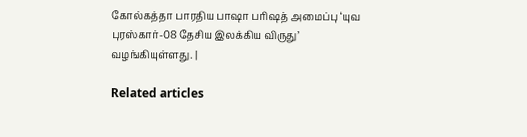கோல்கத்தா பாரதிய பாஷா பரிஷத் அமைப்பு ‘யுவ புரஸ்கார்-08 தேசிய இலக்கிய விருது’ வழங்கியுள்ளது. |

Related articles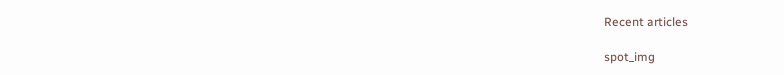Recent articles

spot_img